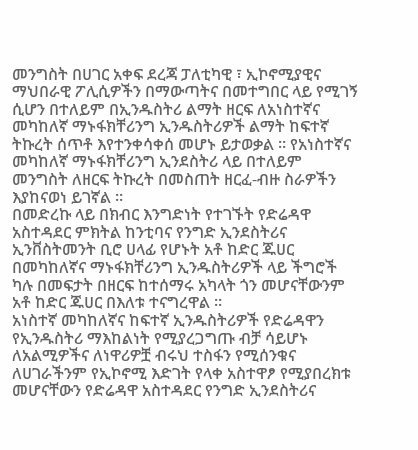መንግስት በሀገር አቀፍ ደረጃ ፓለቲካዊ ፣ ኢኮኖሚያዊና ማህበራዊ ፖሊሲዎችን በማውጣትና በመተግበር ላይ የሚገኝ ሲሆን በተለይም በኢንዱስትሪ ልማት ዘርፍ ለአነስተኛና መካከለኛ ማኑፋክቸሪንግ ኢንዱስትሪዎች ልማት ከፍተኛ ትኩረት ሰጥቶ እየተንቀሳቀሰ መሆኑ ይታወቃል ። የአነስተኛና መካከለኛ ማኑፋክቸሪንግ ኢንደስትሪ ላይ በተለይም መንግስት ለዘርፍ ትኩረት በመስጠት ዘርፈ-ብዙ ስራዎችን እያከናወነ ይገኛል ።
በመድረኩ ላይ በክብር እንግድነት የተገኙት የድሬዳዋ አስተዳደር ምክትል ከንቲባና የንግድ ኢንደስትሪና ኢንቨስትመንት ቢሮ ሀላፊ የሆኑት አቶ ከድር ጁሀር በመካከለኛና ማኑፋክቸሪንግ ኢንዱስትሪዎች ላይ ችግሮች ካሉ በመፍታት በዘርፍ ከተሰማሩ አካላት ጎን መሆናቸውንም አቶ ከድር ጁሀር በእለቱ ተናግረዋል ።
አነስተኛ መካከለኛና ከፍተኛ ኢንዱስትሪዎች የድሬዳዋን የኢንዱስትሪ ማእከልነት የሚያረጋግጡ ብቻ ሳይሆኑ ለአልሚዎችና ለነዋሪዎቿ ብሩህ ተስፋን የሚሰንቁና ለሀገራችንም የኢኮኖሚ እድገት የላቀ አስተዋፆ የሚያበረክቱ መሆናቸውን የድሬዳዋ አስተዳደር የንግድ ኢንደስትሪና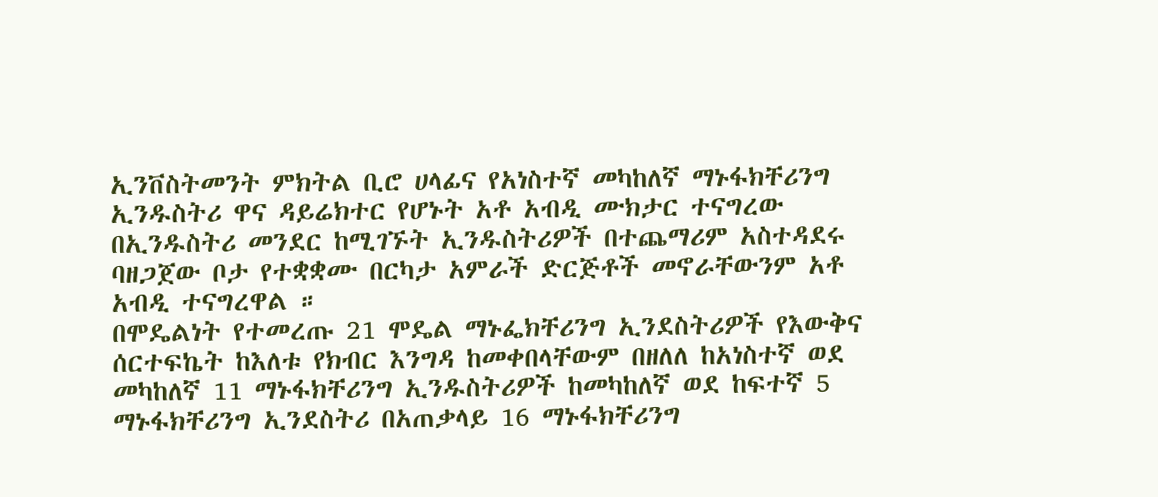ኢንቨስትመንት ምክትል ቢሮ ሀላፊና የአነስተኛ መካከለኛ ማኑፋክቸሪንግ ኢንዱስትሪ ዋና ዳይሬክተር የሆኑት አቶ አብዲ ሙክታር ተናግረው በኢንዱስትሪ መንደር ከሚገኙት ኢንዱስትሪዎች በተጨማሪም አስተዳደሩ ባዘጋጀው ቦታ የተቋቋሙ በርካታ አምራች ድርጅቶች መኖራቸውንም አቶ አብዲ ተናግረዋል ።
በሞዴልነት የተመረጡ 21 ሞዴል ማኑፌክቸሪንግ ኢንደስትሪዎች የእውቅና ሰርተፍኬት ከእለቱ የክብር እንግዳ ከመቀበላቸውም በዘለለ ከአነስተኛ ወደ መካከለኛ 11 ማኑፋክቸሪንግ ኢንዱስትሪዎች ከመካከለኛ ወደ ከፍተኛ 5 ማኑፋክቸሪንግ ኢንደስትሪ በአጠቃላይ 16 ማኑፋክቸሪንግ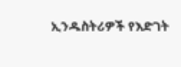ኢንዱስትሪዎች የእድገት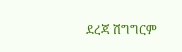ደረጃ ሽግግርም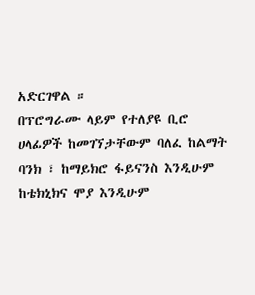አድርገዋል ።
በፕሮግራሙ ላይም የተለያዩ ቢሮ ሀላፊዎች ከመገኘታቸውም ባለፈ ከልማት ባንክ ፣ ከማይክሮ ፋይናንስ እንዲሁም ከቴክኒክና ሞያ እንዲሁም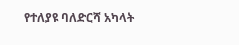የተለያዩ ባለድርሻ አካላት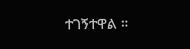ተገኝተዋል ።